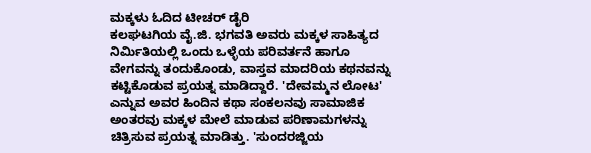ಮಕ್ಕಳು ಓದಿದ ಟೀಚರ್ ಡೈರಿ
ಕಲಘಟಗಿಯ ವೈ.ಜಿ. ಭಗವತಿ ಅವರು ಮಕ್ಕಳ ಸಾಹಿತ್ಯದ ನಿರ್ಮಿತಿಯಲ್ಲಿ ಒಂದು ಒಳ್ಳೆಯ ಪರಿವರ್ತನೆ ಹಾಗೂ ವೇಗವನ್ನು ತಂದುಕೊಂಡು, ವಾಸ್ತವ ಮಾದರಿಯ ಕಥನವನ್ನು ಕಟ್ಟಿಕೊಡುವ ಪ್ರಯತ್ನ ಮಾಡಿದ್ದಾರೆ. 'ದೇವಮ್ಮನ ಲೋಟ' ಎನ್ನುವ ಅವರ ಹಿಂದಿನ ಕಥಾ ಸಂಕಲನವು ಸಾಮಾಜಿಕ ಅಂತರವು ಮಕ್ಕಳ ಮೇಲೆ ಮಾಡುವ ಪರಿಣಾಮಗಳನ್ನು ಚಿತ್ರಿಸುವ ಪ್ರಯತ್ನ ಮಾಡಿತ್ತು. 'ಸುಂದರಜ್ಜಿಯ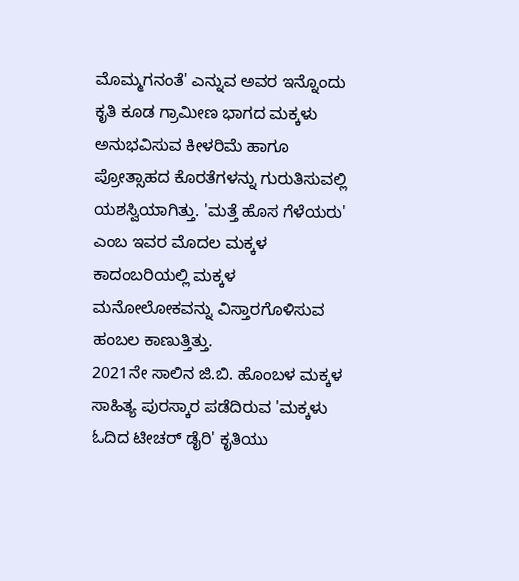ಮೊಮ್ಮಗನಂತೆ' ಎನ್ನುವ ಅವರ ಇನ್ನೊಂದು ಕೃತಿ ಕೂಡ ಗ್ರಾಮೀಣ ಭಾಗದ ಮಕ್ಕಳು ಅನುಭವಿಸುವ ಕೀಳರಿಮೆ ಹಾಗೂ ಪ್ರೋತ್ಸಾಹದ ಕೊರತೆಗಳನ್ನು ಗುರುತಿಸುವಲ್ಲಿ ಯಶಸ್ವಿಯಾಗಿತ್ತು. 'ಮತ್ತೆ ಹೊಸ ಗೆಳೆಯರು' ಎಂಬ ಇವರ ಮೊದಲ ಮಕ್ಕಳ ಕಾದಂಬರಿಯಲ್ಲಿ ಮಕ್ಕಳ ಮನೋಲೋಕವನ್ನು ವಿಸ್ತಾರಗೊಳಿಸುವ ಹಂಬಲ ಕಾಣುತ್ತಿತ್ತು.
2021ನೇ ಸಾಲಿನ ಜಿ.ಬಿ. ಹೊಂಬಳ ಮಕ್ಕಳ ಸಾಹಿತ್ಯ ಪುರಸ್ಕಾರ ಪಡೆದಿರುವ 'ಮಕ್ಕಳು ಓದಿದ ಟೀಚರ್ ಡೈರಿ' ಕೃತಿಯು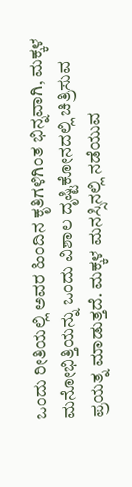ಒಂದು ರೀತಿಯಲ್ಲಿ ಅವರ ಹಿಂದಿನ ಕೃತಿಗಳಿಗಿಂತ ಭಿನ್ನವಾಗಿ, ಮಕ್ಕಳ ಮನೋಭಿತ್ತಿಯನ್ನು ಒಂದು ವಿಶಾಲ ದೃಷ್ಟಿಕೋನದಲ್ಲಿ ಚಿತ್ರಿಸುವ ಪ್ರಯತ್ನ ಮಾಡುತ್ತದೆ. ಮಕ್ಕಳ ಮನಸ್ಸಿನಲ್ಲಿ ನಡೆಯುವ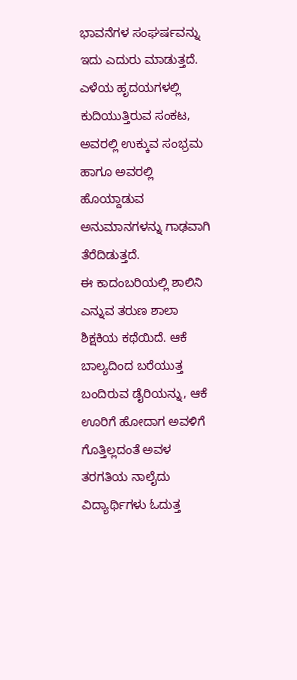ಭಾವನೆಗಳ ಸಂಘರ್ಷವನ್ನು ಇದು ಎದುರು ಮಾಡುತ್ತದೆ. ಎಳೆಯ ಹೃದಯಗಳಲ್ಲಿ ಕುದಿಯುತ್ತಿರುವ ಸಂಕಟ, ಅವರಲ್ಲಿ ಉಕ್ಕುವ ಸಂಭ್ರಮ ಹಾಗೂ ಅವರಲ್ಲಿ ಹೊಯ್ದಾಡುವ ಅನುಮಾನಗಳನ್ನು ಗಾಢವಾಗಿ ತೆರೆದಿಡುತ್ತದೆ.
ಈ ಕಾದಂಬರಿಯಲ್ಲಿ ಶಾಲಿನಿ ಎನ್ನುವ ತರುಣ ಶಾಲಾ ಶಿಕ್ಷಕಿಯ ಕಥೆಯಿದೆ. ಆಕೆ ಬಾಲ್ಯದಿಂದ ಬರೆಯುತ್ತ ಬಂದಿರುವ ಡೈರಿಯನ್ನು, ಆಕೆ ಊರಿಗೆ ಹೋದಾಗ ಅವಳಿಗೆ ಗೊತ್ತಿಲ್ಲದಂತೆ ಅವಳ ತರಗತಿಯ ನಾಲೈದು ವಿದ್ಯಾರ್ಥಿಗಳು ಓದುತ್ತ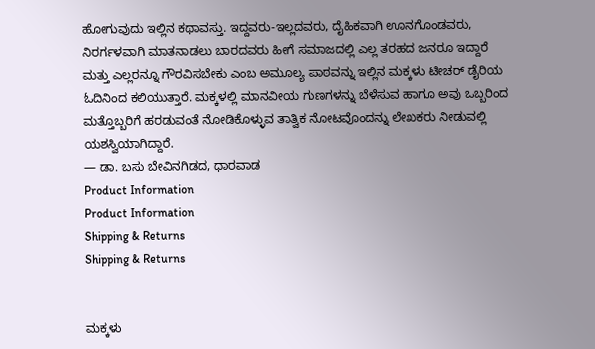ಹೋಗುವುದು ಇಲ್ಲಿನ ಕಥಾವಸ್ತು. ಇದ್ದವರು-ಇಲ್ಲದವರು, ದೈಹಿಕವಾಗಿ ಊನಗೊಂಡವರು, ನಿರರ್ಗಳವಾಗಿ ಮಾತನಾಡಲು ಬಾರದವರು ಹೀಗೆ ಸಮಾಜದಲ್ಲಿ ಎಲ್ಲ ತರಹದ ಜನರೂ ಇದ್ದಾರೆ ಮತ್ತು ಎಲ್ಲರನ್ನೂ ಗೌರವಿಸಬೇಕು ಎಂಬ ಅಮೂಲ್ಯ ಪಾಠವನ್ನು ಇಲ್ಲಿನ ಮಕ್ಕಳು ಟೀಚರ್ ಡೈರಿಯ ಓದಿನಿಂದ ಕಲಿಯುತ್ತಾರೆ. ಮಕ್ಕಳಲ್ಲಿ ಮಾನವೀಯ ಗುಣಗಳನ್ನು ಬೆಳೆಸುವ ಹಾಗೂ ಅವು ಒಬ್ಬರಿಂದ ಮತ್ತೊಬ್ಬರಿಗೆ ಹರಡುವಂತೆ ನೋಡಿಕೊಳ್ಳುವ ತಾತ್ವಿಕ ನೋಟವೊಂದನ್ನು ಲೇಖಕರು ನೀಡುವಲ್ಲಿ ಯಶಸ್ವಿಯಾಗಿದ್ದಾರೆ.
— ಡಾ. ಬಸು ಬೇವಿನಗಿಡದ, ಧಾರವಾಡ
Product Information
Product Information
Shipping & Returns
Shipping & Returns


ಮಕ್ಕಳು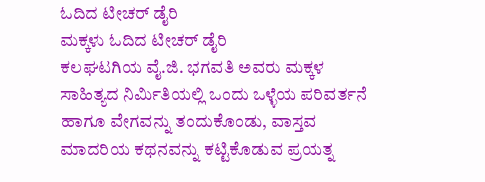ಓದಿದ ಟೀಚರ್ ಡೈರಿ
ಮಕ್ಕಳು ಓದಿದ ಟೀಚರ್ ಡೈರಿ
ಕಲಘಟಗಿಯ ವೈ.ಜಿ. ಭಗವತಿ ಅವರು ಮಕ್ಕಳ ಸಾಹಿತ್ಯದ ನಿರ್ಮಿತಿಯಲ್ಲಿ ಒಂದು ಒಳ್ಳೆಯ ಪರಿವರ್ತನೆ ಹಾಗೂ ವೇಗವನ್ನು ತಂದುಕೊಂಡು, ವಾಸ್ತವ ಮಾದರಿಯ ಕಥನವನ್ನು ಕಟ್ಟಿಕೊಡುವ ಪ್ರಯತ್ನ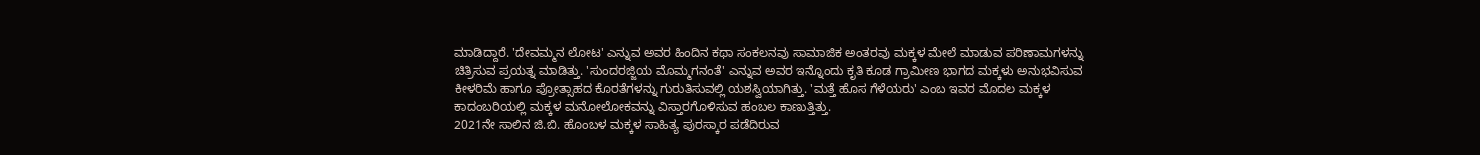ಮಾಡಿದ್ದಾರೆ. 'ದೇವಮ್ಮನ ಲೋಟ' ಎನ್ನುವ ಅವರ ಹಿಂದಿನ ಕಥಾ ಸಂಕಲನವು ಸಾಮಾಜಿಕ ಅಂತರವು ಮಕ್ಕಳ ಮೇಲೆ ಮಾಡುವ ಪರಿಣಾಮಗಳನ್ನು ಚಿತ್ರಿಸುವ ಪ್ರಯತ್ನ ಮಾಡಿತ್ತು. 'ಸುಂದರಜ್ಜಿಯ ಮೊಮ್ಮಗನಂತೆ' ಎನ್ನುವ ಅವರ ಇನ್ನೊಂದು ಕೃತಿ ಕೂಡ ಗ್ರಾಮೀಣ ಭಾಗದ ಮಕ್ಕಳು ಅನುಭವಿಸುವ ಕೀಳರಿಮೆ ಹಾಗೂ ಪ್ರೋತ್ಸಾಹದ ಕೊರತೆಗಳನ್ನು ಗುರುತಿಸುವಲ್ಲಿ ಯಶಸ್ವಿಯಾಗಿತ್ತು. 'ಮತ್ತೆ ಹೊಸ ಗೆಳೆಯರು' ಎಂಬ ಇವರ ಮೊದಲ ಮಕ್ಕಳ ಕಾದಂಬರಿಯಲ್ಲಿ ಮಕ್ಕಳ ಮನೋಲೋಕವನ್ನು ವಿಸ್ತಾರಗೊಳಿಸುವ ಹಂಬಲ ಕಾಣುತ್ತಿತ್ತು.
2021ನೇ ಸಾಲಿನ ಜಿ.ಬಿ. ಹೊಂಬಳ ಮಕ್ಕಳ ಸಾಹಿತ್ಯ ಪುರಸ್ಕಾರ ಪಡೆದಿರುವ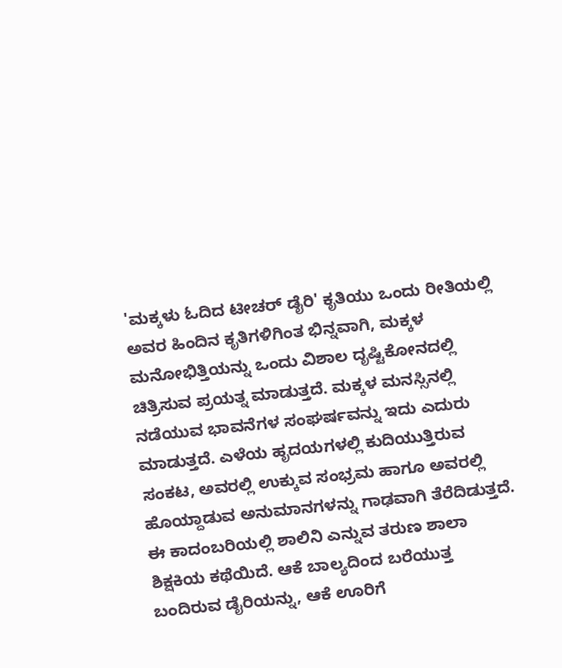'ಮಕ್ಕಳು ಓದಿದ ಟೀಚರ್ ಡೈರಿ' ಕೃತಿಯು ಒಂದು ರೀತಿಯಲ್ಲಿ ಅವರ ಹಿಂದಿನ ಕೃತಿಗಳಿಗಿಂತ ಭಿನ್ನವಾಗಿ, ಮಕ್ಕಳ ಮನೋಭಿತ್ತಿಯನ್ನು ಒಂದು ವಿಶಾಲ ದೃಷ್ಟಿಕೋನದಲ್ಲಿ ಚಿತ್ರಿಸುವ ಪ್ರಯತ್ನ ಮಾಡುತ್ತದೆ. ಮಕ್ಕಳ ಮನಸ್ಸಿನಲ್ಲಿ ನಡೆಯುವ ಭಾವನೆಗಳ ಸಂಘರ್ಷವನ್ನು ಇದು ಎದುರು ಮಾಡುತ್ತದೆ. ಎಳೆಯ ಹೃದಯಗಳಲ್ಲಿ ಕುದಿಯುತ್ತಿರುವ ಸಂಕಟ, ಅವರಲ್ಲಿ ಉಕ್ಕುವ ಸಂಭ್ರಮ ಹಾಗೂ ಅವರಲ್ಲಿ ಹೊಯ್ದಾಡುವ ಅನುಮಾನಗಳನ್ನು ಗಾಢವಾಗಿ ತೆರೆದಿಡುತ್ತದೆ.
ಈ ಕಾದಂಬರಿಯಲ್ಲಿ ಶಾಲಿನಿ ಎನ್ನುವ ತರುಣ ಶಾಲಾ ಶಿಕ್ಷಕಿಯ ಕಥೆಯಿದೆ. ಆಕೆ ಬಾಲ್ಯದಿಂದ ಬರೆಯುತ್ತ ಬಂದಿರುವ ಡೈರಿಯನ್ನು, ಆಕೆ ಊರಿಗೆ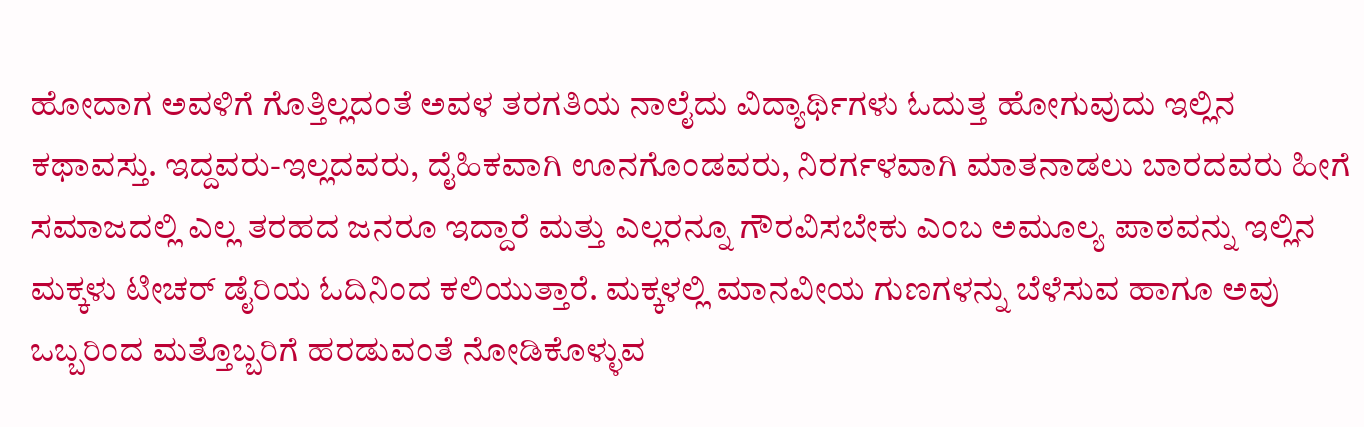ಹೋದಾಗ ಅವಳಿಗೆ ಗೊತ್ತಿಲ್ಲದಂತೆ ಅವಳ ತರಗತಿಯ ನಾಲೈದು ವಿದ್ಯಾರ್ಥಿಗಳು ಓದುತ್ತ ಹೋಗುವುದು ಇಲ್ಲಿನ ಕಥಾವಸ್ತು. ಇದ್ದವರು-ಇಲ್ಲದವರು, ದೈಹಿಕವಾಗಿ ಊನಗೊಂಡವರು, ನಿರರ್ಗಳವಾಗಿ ಮಾತನಾಡಲು ಬಾರದವರು ಹೀಗೆ ಸಮಾಜದಲ್ಲಿ ಎಲ್ಲ ತರಹದ ಜನರೂ ಇದ್ದಾರೆ ಮತ್ತು ಎಲ್ಲರನ್ನೂ ಗೌರವಿಸಬೇಕು ಎಂಬ ಅಮೂಲ್ಯ ಪಾಠವನ್ನು ಇಲ್ಲಿನ ಮಕ್ಕಳು ಟೀಚರ್ ಡೈರಿಯ ಓದಿನಿಂದ ಕಲಿಯುತ್ತಾರೆ. ಮಕ್ಕಳಲ್ಲಿ ಮಾನವೀಯ ಗುಣಗಳನ್ನು ಬೆಳೆಸುವ ಹಾಗೂ ಅವು ಒಬ್ಬರಿಂದ ಮತ್ತೊಬ್ಬರಿಗೆ ಹರಡುವಂತೆ ನೋಡಿಕೊಳ್ಳುವ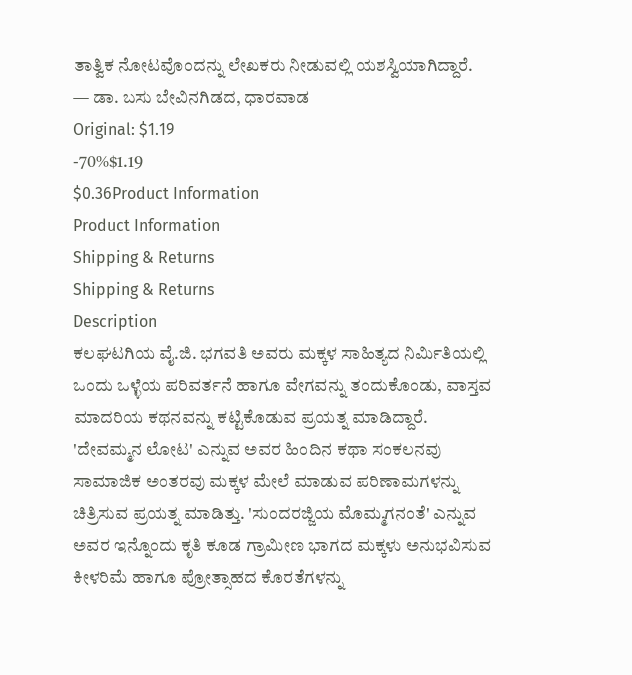ತಾತ್ವಿಕ ನೋಟವೊಂದನ್ನು ಲೇಖಕರು ನೀಡುವಲ್ಲಿ ಯಶಸ್ವಿಯಾಗಿದ್ದಾರೆ.
— ಡಾ. ಬಸು ಬೇವಿನಗಿಡದ, ಧಾರವಾಡ
Original: $1.19
-70%$1.19
$0.36Product Information
Product Information
Shipping & Returns
Shipping & Returns
Description
ಕಲಘಟಗಿಯ ವೈ.ಜಿ. ಭಗವತಿ ಅವರು ಮಕ್ಕಳ ಸಾಹಿತ್ಯದ ನಿರ್ಮಿತಿಯಲ್ಲಿ ಒಂದು ಒಳ್ಳೆಯ ಪರಿವರ್ತನೆ ಹಾಗೂ ವೇಗವನ್ನು ತಂದುಕೊಂಡು, ವಾಸ್ತವ ಮಾದರಿಯ ಕಥನವನ್ನು ಕಟ್ಟಿಕೊಡುವ ಪ್ರಯತ್ನ ಮಾಡಿದ್ದಾರೆ. 'ದೇವಮ್ಮನ ಲೋಟ' ಎನ್ನುವ ಅವರ ಹಿಂದಿನ ಕಥಾ ಸಂಕಲನವು ಸಾಮಾಜಿಕ ಅಂತರವು ಮಕ್ಕಳ ಮೇಲೆ ಮಾಡುವ ಪರಿಣಾಮಗಳನ್ನು ಚಿತ್ರಿಸುವ ಪ್ರಯತ್ನ ಮಾಡಿತ್ತು. 'ಸುಂದರಜ್ಜಿಯ ಮೊಮ್ಮಗನಂತೆ' ಎನ್ನುವ ಅವರ ಇನ್ನೊಂದು ಕೃತಿ ಕೂಡ ಗ್ರಾಮೀಣ ಭಾಗದ ಮಕ್ಕಳು ಅನುಭವಿಸುವ ಕೀಳರಿಮೆ ಹಾಗೂ ಪ್ರೋತ್ಸಾಹದ ಕೊರತೆಗಳನ್ನು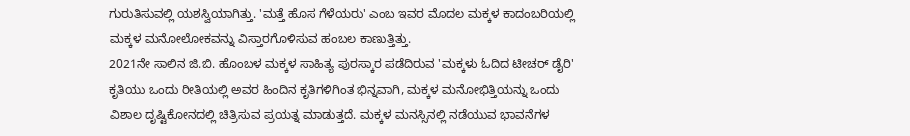ಗುರುತಿಸುವಲ್ಲಿ ಯಶಸ್ವಿಯಾಗಿತ್ತು. 'ಮತ್ತೆ ಹೊಸ ಗೆಳೆಯರು' ಎಂಬ ಇವರ ಮೊದಲ ಮಕ್ಕಳ ಕಾದಂಬರಿಯಲ್ಲಿ ಮಕ್ಕಳ ಮನೋಲೋಕವನ್ನು ವಿಸ್ತಾರಗೊಳಿಸುವ ಹಂಬಲ ಕಾಣುತ್ತಿತ್ತು.
2021ನೇ ಸಾಲಿನ ಜಿ.ಬಿ. ಹೊಂಬಳ ಮಕ್ಕಳ ಸಾಹಿತ್ಯ ಪುರಸ್ಕಾರ ಪಡೆದಿರುವ 'ಮಕ್ಕಳು ಓದಿದ ಟೀಚರ್ ಡೈರಿ' ಕೃತಿಯು ಒಂದು ರೀತಿಯಲ್ಲಿ ಅವರ ಹಿಂದಿನ ಕೃತಿಗಳಿಗಿಂತ ಭಿನ್ನವಾಗಿ, ಮಕ್ಕಳ ಮನೋಭಿತ್ತಿಯನ್ನು ಒಂದು ವಿಶಾಲ ದೃಷ್ಟಿಕೋನದಲ್ಲಿ ಚಿತ್ರಿಸುವ ಪ್ರಯತ್ನ ಮಾಡುತ್ತದೆ. ಮಕ್ಕಳ ಮನಸ್ಸಿನಲ್ಲಿ ನಡೆಯುವ ಭಾವನೆಗಳ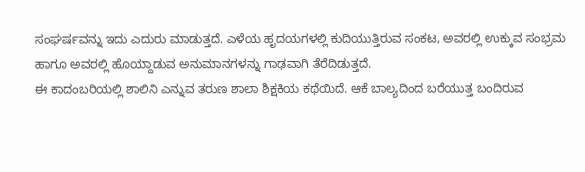ಸಂಘರ್ಷವನ್ನು ಇದು ಎದುರು ಮಾಡುತ್ತದೆ. ಎಳೆಯ ಹೃದಯಗಳಲ್ಲಿ ಕುದಿಯುತ್ತಿರುವ ಸಂಕಟ, ಅವರಲ್ಲಿ ಉಕ್ಕುವ ಸಂಭ್ರಮ ಹಾಗೂ ಅವರಲ್ಲಿ ಹೊಯ್ದಾಡುವ ಅನುಮಾನಗಳನ್ನು ಗಾಢವಾಗಿ ತೆರೆದಿಡುತ್ತದೆ.
ಈ ಕಾದಂಬರಿಯಲ್ಲಿ ಶಾಲಿನಿ ಎನ್ನುವ ತರುಣ ಶಾಲಾ ಶಿಕ್ಷಕಿಯ ಕಥೆಯಿದೆ. ಆಕೆ ಬಾಲ್ಯದಿಂದ ಬರೆಯುತ್ತ ಬಂದಿರುವ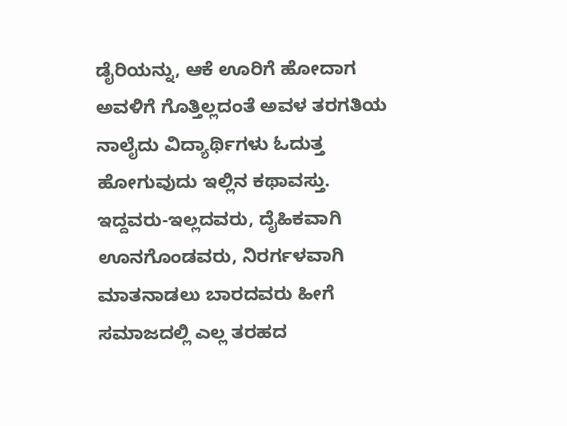ಡೈರಿಯನ್ನು, ಆಕೆ ಊರಿಗೆ ಹೋದಾಗ ಅವಳಿಗೆ ಗೊತ್ತಿಲ್ಲದಂತೆ ಅವಳ ತರಗತಿಯ ನಾಲೈದು ವಿದ್ಯಾರ್ಥಿಗಳು ಓದುತ್ತ ಹೋಗುವುದು ಇಲ್ಲಿನ ಕಥಾವಸ್ತು. ಇದ್ದವರು-ಇಲ್ಲದವರು, ದೈಹಿಕವಾಗಿ ಊನಗೊಂಡವರು, ನಿರರ್ಗಳವಾಗಿ ಮಾತನಾಡಲು ಬಾರದವರು ಹೀಗೆ ಸಮಾಜದಲ್ಲಿ ಎಲ್ಲ ತರಹದ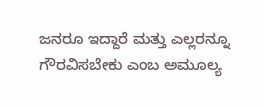ಜನರೂ ಇದ್ದಾರೆ ಮತ್ತು ಎಲ್ಲರನ್ನೂ ಗೌರವಿಸಬೇಕು ಎಂಬ ಅಮೂಲ್ಯ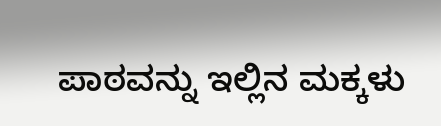ಪಾಠವನ್ನು ಇಲ್ಲಿನ ಮಕ್ಕಳು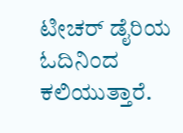ಟೀಚರ್ ಡೈರಿಯ ಓದಿನಿಂದ ಕಲಿಯುತ್ತಾರೆ.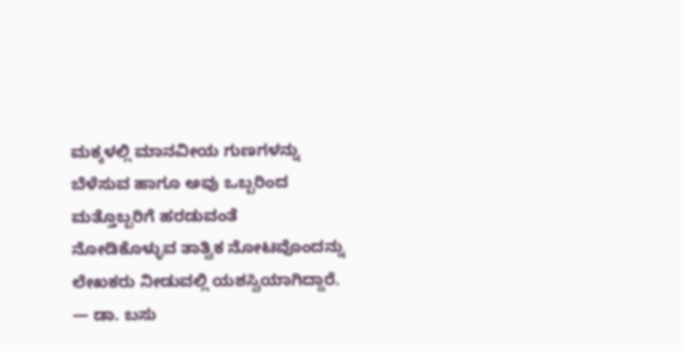ಮಕ್ಕಳಲ್ಲಿ ಮಾನವೀಯ ಗುಣಗಳನ್ನು ಬೆಳೆಸುವ ಹಾಗೂ ಅವು ಒಬ್ಬರಿಂದ ಮತ್ತೊಬ್ಬರಿಗೆ ಹರಡುವಂತೆ ನೋಡಿಕೊಳ್ಳುವ ತಾತ್ವಿಕ ನೋಟವೊಂದನ್ನು ಲೇಖಕರು ನೀಡುವಲ್ಲಿ ಯಶಸ್ವಿಯಾಗಿದ್ದಾರೆ.
— ಡಾ. ಬಸು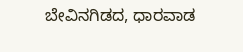ಬೇವಿನಗಿಡದ, ಧಾರವಾಡ